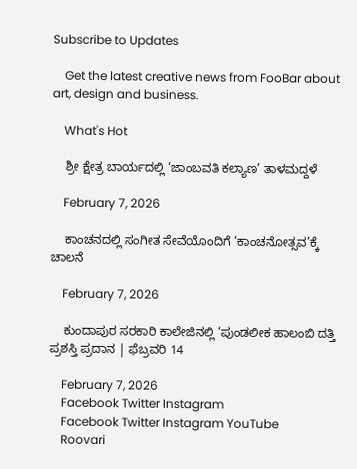Subscribe to Updates

    Get the latest creative news from FooBar about art, design and business.

    What's Hot

    ಶ್ರೀ ಕ್ಷೇತ್ರ ಬಾರ್ಯದಲ್ಲಿ ‘ಜಾಂಬವತಿ ಕಲ್ಯಾಣ’ ತಾಳಮದ್ದಳೆ

    February 7, 2026

    ಕಾಂಚನದಲ್ಲಿ ಸಂಗೀತ ಸೇವೆಯೊಂದಿಗೆ ‘ಕಾಂಚನೋತ್ಸವ’ಕ್ಕೆ ಚಾಲನೆ

    February 7, 2026

    ಕುಂದಾಪುರ ಸರಕಾರಿ ಕಾಲೇಜಿನಲ್ಲಿ ‘ಪುಂಡಲೀಕ ಹಾಲಂಬಿ ದತ್ತಿ ಪ್ರಶಸ್ತಿ ಪ್ರದಾನ | ಫೆಬ್ರವರಿ 14

    February 7, 2026
    Facebook Twitter Instagram
    Facebook Twitter Instagram YouTube
    Roovari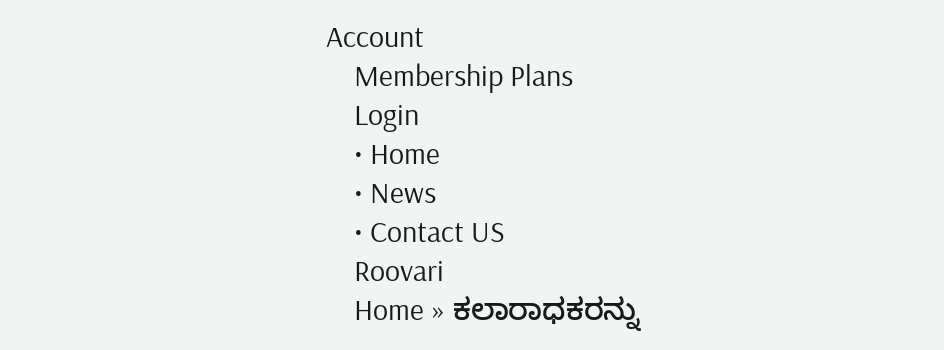Account
    Membership Plans
    Login
    • Home
    • News
    • Contact US
    Roovari
    Home » ಕಲಾರಾಧಕರನ್ನು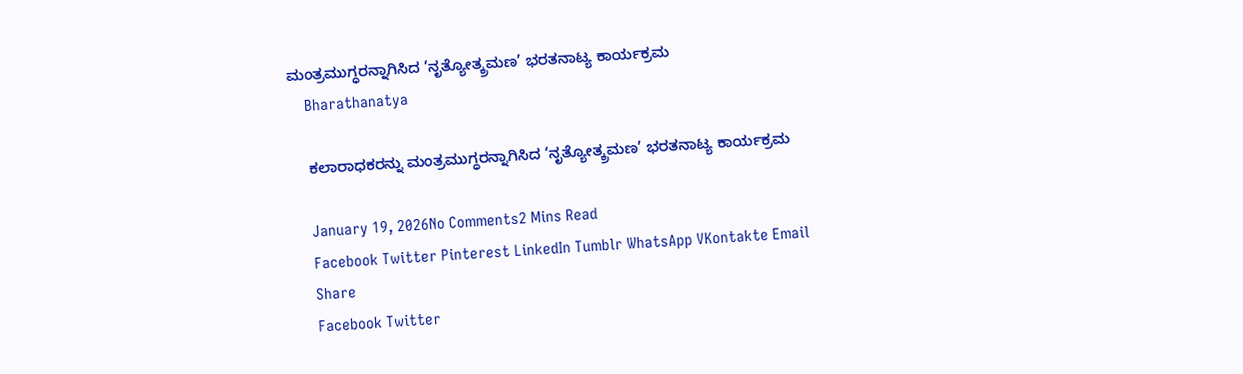ಮಂತ್ರಮುಗ್ಧರನ್ನಾಗಿಸಿದ ‘ನೃತ್ಯೋತ್ಕ್ರಮಣ’ ಭರತನಾಟ್ಯ ಕಾರ್ಯಕ್ರಮ
    Bharathanatya

    ಕಲಾರಾಧಕರನ್ನು ಮಂತ್ರಮುಗ್ಧರನ್ನಾಗಿಸಿದ ‘ನೃತ್ಯೋತ್ಕ್ರಮಣ’ ಭರತನಾಟ್ಯ ಕಾರ್ಯಕ್ರಮ

    January 19, 2026No Comments2 Mins Read
    Facebook Twitter Pinterest LinkedIn Tumblr WhatsApp VKontakte Email
    Share
    Facebook Twitter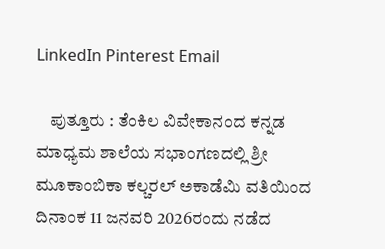LinkedIn Pinterest Email

    ಪುತ್ತೂರು : ತೆಂಕಿಲ ವಿವೇಕಾನಂದ ಕನ್ನಡ ಮಾಧ್ಯಮ ಶಾಲೆಯ ಸಭಾಂಗಣದಲ್ಲಿ ಶ್ರೀ ಮೂಕಾಂಬಿಕಾ ಕಲ್ಚರಲ್ ಅಕಾಡೆಮಿ ವತಿಯಿಂದ ದಿನಾಂಕ 11 ಜನವರಿ 2026ರಂದು ನಡೆದ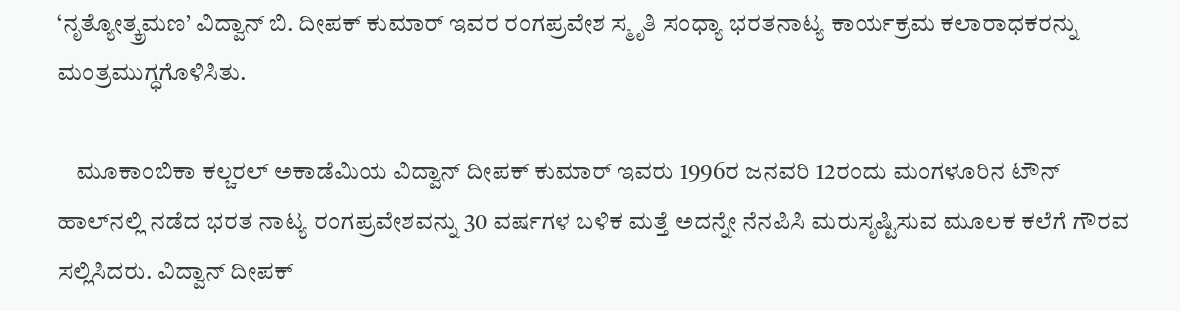‘ನೃತ್ಯೋತ್ಕ್ರಮಣ’ ವಿದ್ವಾನ್ ಬಿ. ದೀಪಕ್ ಕುಮಾರ್ ಇವರ ರಂಗಪ್ರವೇಶ ಸ್ಮೃತಿ ಸಂಧ್ಯಾ ಭರತನಾಟ್ಯ ಕಾರ್ಯಕ್ರಮ ಕಲಾರಾಧಕರನ್ನು ಮಂತ್ರಮುಗ್ಧಗೊಳಿಸಿತು.

    ಮೂಕಾಂಬಿಕಾ ಕಲ್ಚರಲ್ ಅಕಾಡೆಮಿಯ ವಿದ್ವಾನ್ ದೀಪಕ್ ಕುಮಾರ್ ಇವರು 1996ರ ಜನವರಿ 12ರಂದು ಮಂಗಳೂರಿನ ಟೌನ್ ಹಾಲ್‌ನಲ್ಲಿ ನಡೆದ ಭರತ ನಾಟ್ಯ ರಂಗಪ್ರವೇಶವನ್ನು 30 ವರ್ಷಗಳ ಬಳಿಕ ಮತ್ತೆ ಅದನ್ನೇ ನೆನಪಿಸಿ ಮರುಸೃಷ್ಟಿಸುವ ಮೂಲಕ ಕಲೆಗೆ ಗೌರವ ಸಲ್ಲಿಸಿದರು. ವಿದ್ವಾನ್ ದೀಪಕ್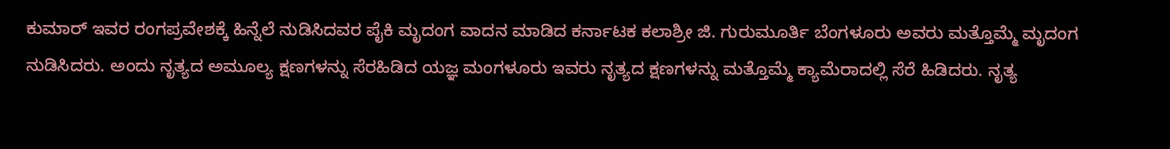ಕುಮಾರ್ ಇವರ ರಂಗಪ್ರವೇಶಕ್ಕೆ ಹಿನ್ನೆಲೆ ನುಡಿಸಿದವರ ಪೈಕಿ ಮೃದಂಗ ವಾದನ ಮಾಡಿದ ಕರ್ನಾಟಕ ಕಲಾಶ್ರೀ ಜಿ. ಗುರುಮೂರ್ತಿ ಬೆಂಗಳೂರು ಅವರು ಮತ್ತೊಮ್ಮೆ ಮೃದಂಗ ನುಡಿಸಿದರು. ಅಂದು ನೃತ್ಯದ ಅಮೂಲ್ಯ ಕ್ಷಣಗಳನ್ನು ಸೆರಹಿಡಿದ ಯಜ್ಞ ಮಂಗಳೂರು ಇವರು ನೃತ್ಯದ ಕ್ಷಣಗಳನ್ನು ಮತ್ತೊಮ್ಮೆ ಕ್ಯಾಮೆರಾದಲ್ಲಿ ಸೆರೆ ಹಿಡಿದರು. ನೃತ್ಯ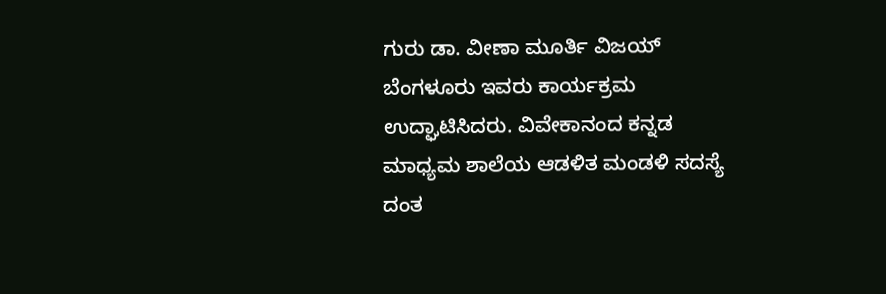ಗುರು ಡಾ. ವೀಣಾ ಮೂರ್ತಿ ವಿಜಯ್ ಬೆಂಗಳೂರು ಇವರು ಕಾರ್ಯಕ್ರಮ ಉದ್ಘಾಟಿಸಿದರು. ವಿವೇಕಾನಂದ ಕನ್ನಡ ಮಾಧ್ಯಮ ಶಾಲೆಯ ಆಡಳಿತ ಮಂಡಳಿ ಸದಸ್ಯೆ ದಂತ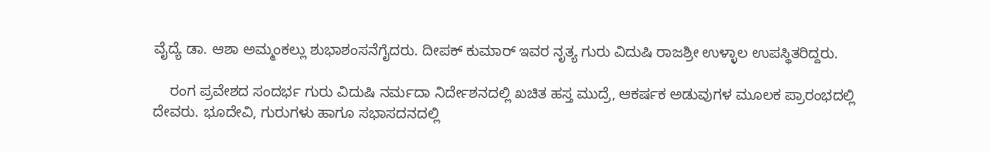ವೈದ್ಯೆ ಡಾ. ಆಶಾ ಅಮ್ಮಂಕಲ್ಲು ಶುಭಾಶಂಸನೆಗೈದರು. ದೀಪಕ್ ಕುಮಾರ್ ಇವರ ನೃತ್ಯ ಗುರು ವಿದುಷಿ ರಾಜಶ್ರೀ ಉಳ್ಳಾಲ ಉಪಸ್ಥಿತರಿದ್ದರು.

    ರಂಗ ಪ್ರವೇಶದ ಸಂದರ್ಭ ಗುರು ವಿದುಷಿ ನರ್ಮದಾ ನಿರ್ದೇಶನದಲ್ಲಿ ಖಚಿತ ಹಸ್ತ ಮುದ್ರೆ, ಆಕರ್ಷಕ ಅಡುವುಗಳ ಮೂಲಕ ಪ್ರಾರಂಭದಲ್ಲಿ ದೇವರು. ಭೂದೇವಿ, ಗುರುಗಳು ಹಾಗೂ ಸಭಾಸದನದಲ್ಲಿ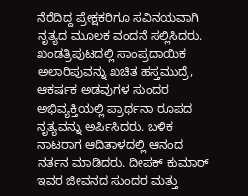ನೆರೆದಿದ್ದ ಪ್ರೇಕ್ಷಕರಿಗೂ ಸವಿನಯವಾಗಿ ನೃತ್ಯದ ಮೂಲಕ ವಂದನೆ ಸಲ್ಲಿಸಿದರು. ಖಂಡತ್ರಿಪುಟದಲ್ಲಿ ಸಾಂಪ್ರದಾಯಿಕ ಅಲಾರಿಪುವನ್ನು ಖಚಿತ ಹಸ್ತಮುದ್ರೆ, ಆಕರ್ಷಕ ಅಡವುಗಳ ಸುಂದರ ಅಭಿವ್ಯಕ್ತಿಯಲ್ಲಿ ಪ್ರಾರ್ಥನಾ ರೂಪದ ನೃತ್ಯವನ್ನು ಅರ್ಪಿಸಿದರು. ಬಳಿಕ ನಾಟರಾಗ ಆದಿತಾಳದಲ್ಲಿ ಆನಂದ ನರ್ತನ ಮಾಡಿದರು. ದೀಪಕ್ ಕುಮಾರ್ ಇವರ ಜೀವನದ ಸುಂದರ ಮತ್ತು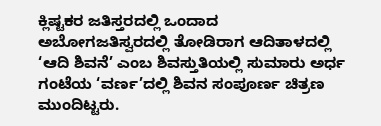ಕ್ಲಿಷ್ಟಕರ ಜತಿಸ್ತರದಲ್ಲಿ ಒಂದಾದ ಅಬೋಗಜತಿಸ್ವರದಲ್ಲಿ ತೋಡಿರಾಗ ಆದಿತಾಳದಲ್ಲಿ ‘ಆದಿ ಶಿವನೆ’ ಎಂಬ ಶಿವಸ್ತುತಿಯಲ್ಲಿ ಸುಮಾರು ಅರ್ಧ ಗಂಟೆಯ ‘ವರ್ಣ’ದಲ್ಲಿ ಶಿವನ ಸಂಪೂರ್ಣ ಚಿತ್ರಣ ಮುಂದಿಟ್ಟರು.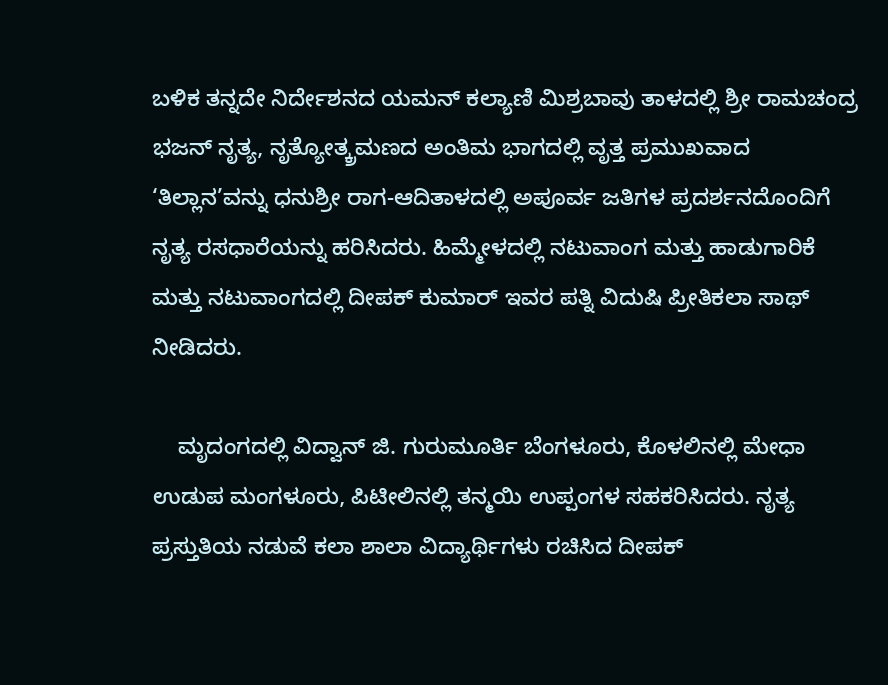ಬಳಿಕ ತನ್ನದೇ ನಿರ್ದೇಶನದ ಯಮನ್ ಕಲ್ಯಾಣಿ ಮಿಶ್ರಬಾವು ತಾಳದಲ್ಲಿ ಶ್ರೀ ರಾಮಚಂದ್ರ ಭಜನ್ ನೃತ್ಯ, ನೃತ್ಯೋತ್ಕ್ರಮಣದ ಅಂತಿಮ ಭಾಗದಲ್ಲಿ ವೃತ್ತ ಪ್ರಮುಖವಾದ ‘ತಿಲ್ಲಾನ’ವನ್ನು ಧನುಶ್ರೀ ರಾಗ-ಆದಿತಾಳದಲ್ಲಿ ಅಪೂರ್ವ ಜತಿಗಳ ಪ್ರದರ್ಶನದೊಂದಿಗೆ ನೃತ್ಯ ರಸಧಾರೆಯನ್ನು ಹರಿಸಿದರು. ಹಿಮ್ಮೇಳದಲ್ಲಿ ನಟುವಾಂಗ ಮತ್ತು ಹಾಡುಗಾರಿಕೆ ಮತ್ತು ನಟುವಾಂಗದಲ್ಲಿ ದೀಪಕ್ ಕುಮಾರ್ ಇವರ ಪತ್ನಿ ವಿದುಷಿ ಪ್ರೀತಿಕಲಾ ಸಾಥ್ ನೀಡಿದರು.

    ಮೃದಂಗದಲ್ಲಿ ವಿದ್ವಾನ್ ಜಿ. ಗುರುಮೂರ್ತಿ ಬೆಂಗಳೂರು, ಕೊಳಲಿನಲ್ಲಿ ಮೇಧಾ ಉಡುಪ ಮಂಗಳೂರು, ಪಿಟೀಲಿನಲ್ಲಿ ತನ್ಮಯಿ ಉಪ್ಪಂಗಳ ಸಹಕರಿಸಿದರು. ನೃತ್ಯ ಪ್ರಸ್ತುತಿಯ ನಡುವೆ ಕಲಾ ಶಾಲಾ ವಿದ್ಯಾರ್ಥಿಗಳು ರಚಿಸಿದ ದೀಪಕ್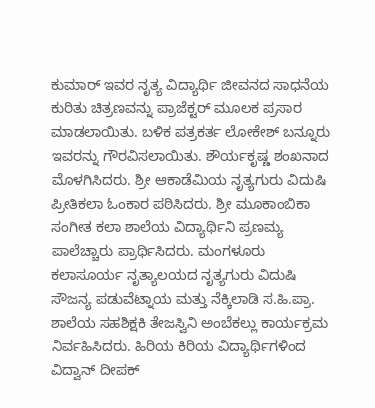ಕುಮಾರ್ ಇವರ ನೃತ್ಯ ವಿದ್ಯಾರ್ಥಿ ಜೀವನದ ಸಾಧನೆಯ ಕುರಿತು ಚಿತ್ರಣವನ್ನು ಪ್ರಾಜೆಕ್ಟರ್ ಮೂಲಕ ಪ್ರಸಾರ ಮಾಡಲಾಯಿತು. ಬಳಿಕ ಪತ್ರಕರ್ತ ಲೋಕೇಶ್ ಬನ್ನೂರು ಇವರನ್ನು ಗೌರವಿಸಲಾಯಿತು. ಶೌರ್ಯಕೃಷ್ಣ ಶಂಖನಾದ ಮೊಳಗಿಸಿದರು. ಶ್ರೀ ಆಕಾಡೆಮಿಯ ನೃತ್ಯಗುರು ವಿದುಷಿ ಪ್ರೀತಿಕಲಾ ಓಂಕಾರ ಪಠಿಸಿದರು. ಶ್ರೀ ಮೂಕಾಂಬಿಕಾ ಸಂಗೀತ ಕಲಾ ಶಾಲೆಯ ವಿದ್ಯಾರ್ಥಿನಿ ಪ್ರಣಮ್ಯ ಪಾಲೆಚ್ಚಾರು ಪ್ರಾರ್ಥಿಸಿದರು. ಮಂಗಳೂರು ಕಲಾಸೂರ್ಯ ನೃತ್ಯಾಲಯದ ನೃತ್ಯಗುರು ವಿದುಷಿ ಸೌಜನ್ಯ ಪಡುವೆಟ್ನಾಯ ಮತ್ತು ನೆಕ್ಕಿಲಾಡಿ ಸ.ಹಿ.ಪ್ರಾ. ಶಾಲೆಯ ಸಹಶಿಕ್ಷಕಿ ತೇಜಸ್ವಿನಿ ಅಂಬೆಕಲ್ಲು ಕಾರ್ಯಕ್ರಮ ನಿರ್ವಹಿಸಿದರು. ಹಿರಿಯ ಕಿರಿಯ ವಿದ್ಯಾರ್ಥಿಗಳಿಂದ ವಿದ್ವಾನ್ ದೀಪಕ್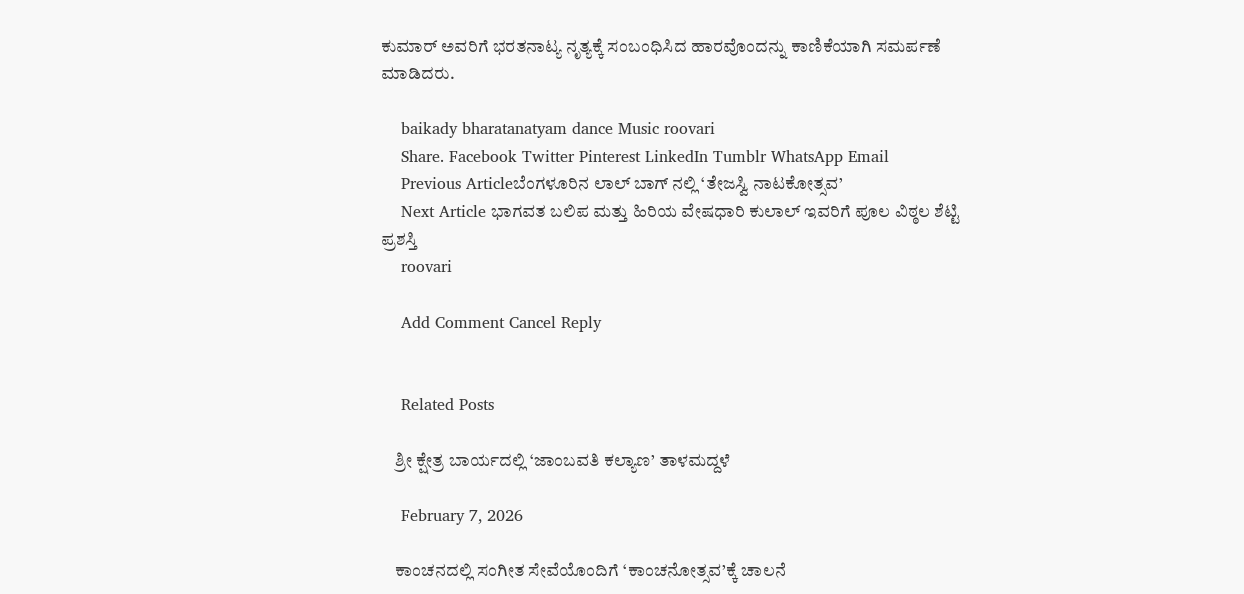ಕುಮಾರ್ ಅವರಿಗೆ ಭರತನಾಟ್ಯ ನೃತ್ಯಕ್ಕೆ ಸಂಬಂಧಿಸಿದ ಹಾರವೊಂದನ್ನು ಕಾಣಿಕೆಯಾಗಿ ಸಮರ್ಪಣೆ ಮಾಡಿದರು.

    baikady bharatanatyam dance Music roovari
    Share. Facebook Twitter Pinterest LinkedIn Tumblr WhatsApp Email
    Previous Articleಬೆಂಗಳೂರಿನ ಲಾಲ್ ಬಾಗ್ ನಲ್ಲಿ ‘ತೇಜಸ್ವಿ ನಾಟಕೋತ್ಸವ’
    Next Article ಭಾಗವತ ಬಲಿಪ ಮತ್ತು ಹಿರಿಯ ವೇಷಧಾರಿ ಕುಲಾಲ್ ಇವರಿಗೆ ಪೂಲ ವಿಠ್ಠಲ ಶೆಟ್ಟಿ ಪ್ರಶಸ್ತಿ
    roovari

    Add Comment Cancel Reply


    Related Posts

    ಶ್ರೀ ಕ್ಷೇತ್ರ ಬಾರ್ಯದಲ್ಲಿ ‘ಜಾಂಬವತಿ ಕಲ್ಯಾಣ’ ತಾಳಮದ್ದಳೆ

    February 7, 2026

    ಕಾಂಚನದಲ್ಲಿ ಸಂಗೀತ ಸೇವೆಯೊಂದಿಗೆ ‘ಕಾಂಚನೋತ್ಸವ’ಕ್ಕೆ ಚಾಲನೆ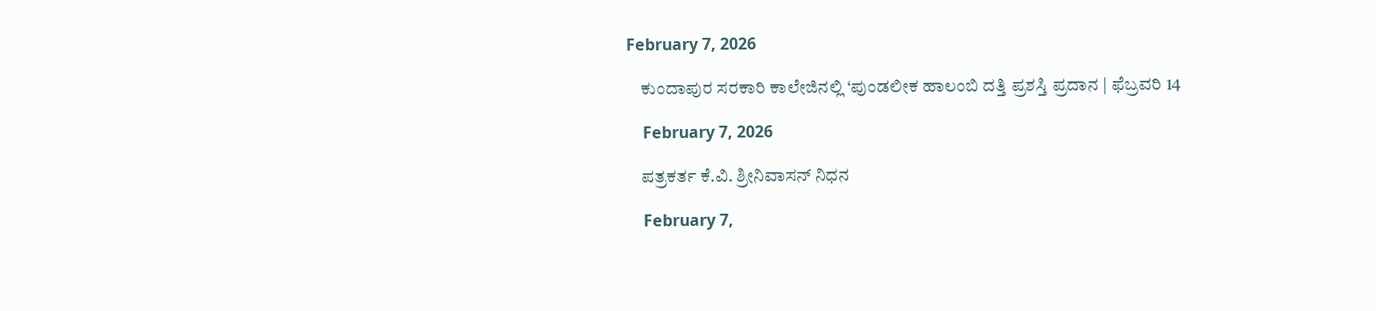February 7, 2026

    ಕುಂದಾಪುರ ಸರಕಾರಿ ಕಾಲೇಜಿನಲ್ಲಿ ‘ಪುಂಡಲೀಕ ಹಾಲಂಬಿ ದತ್ತಿ ಪ್ರಶಸ್ತಿ ಪ್ರದಾನ | ಫೆಬ್ರವರಿ 14

    February 7, 2026

    ಪತ್ರಕರ್ತ ಕೆ.ವಿ. ಶ್ರೀನಿವಾಸನ್ ನಿಧನ

    February 7,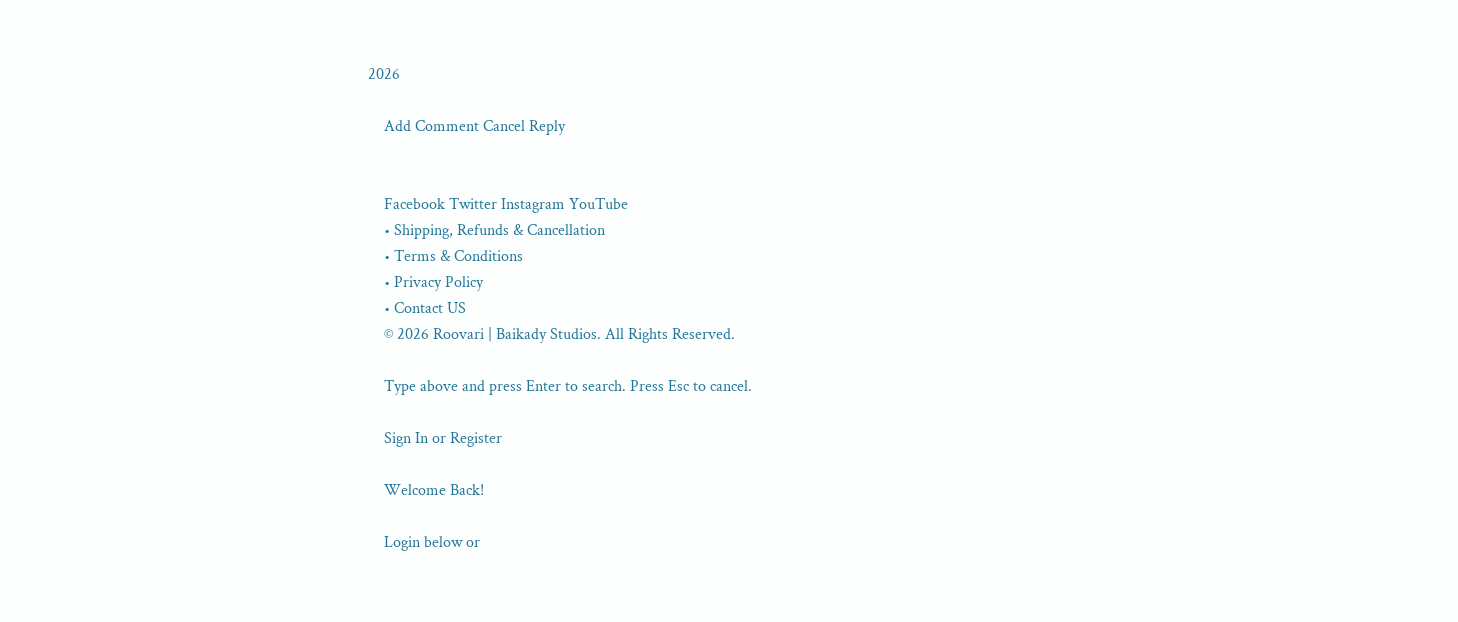2026

    Add Comment Cancel Reply


    Facebook Twitter Instagram YouTube
    • Shipping, Refunds & Cancellation
    • Terms & Conditions
    • Privacy Policy
    • Contact US
    © 2026 Roovari | Baikady Studios. All Rights Reserved.

    Type above and press Enter to search. Press Esc to cancel.

    Sign In or Register

    Welcome Back!

    Login below or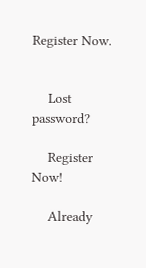Register Now.


    Lost password?

    Register Now!

    Already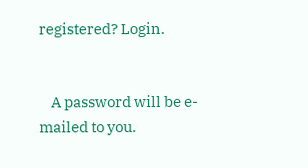registered? Login.


    A password will be e-mailed to you.